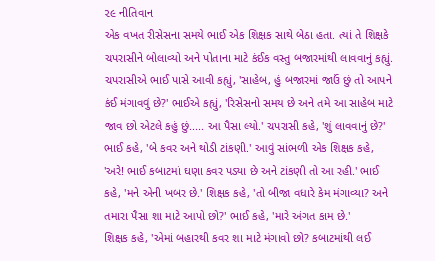૨૯ નીતિવાન
એક વખત રીસેસના સમયે ભાઈ એક શિક્ષક સાથે બેઠા હતા. ત્યાં તે શિક્ષકે ચપરાસીને બોલાવ્યો અને પોતાના માટે કંઈક વસ્તુ બજારમાંથી લાવવાનું કહ્યું. ચપરાસીએ ભાઈ પાસે આવી કહ્યું, 'સાહેબ, હું બજારમાં જાઉં છું તો આપને કંઈ મંગાવવું છે?' ભાઈએ કહ્યું, 'રિસેસનો સમય છે અને તમે આ સાહેબ માટે જાવ છો એટલે કહું છું..... આ પૈસા લ્યો.' ચપરાસી કહે, 'શું લાવવાનું છે?' ભાઈ કહે, 'બે કવર અને થોડી ટાંકણી.' આવું સાંભળી એક શિક્ષક કહે, 'અરે! ભાઈ કબાટમાં ઘણા કવર પડ્યા છે અને ટાંકણી તો આ રહી.' ભાઈ કહે, 'મને એની ખબર છે.' શિક્ષક કહે, 'તો બીજા વધારે કેમ મંગાવ્યા? અને તમારા પૈસા શા માટે આપો છો?' ભાઈ કહે, 'મારે અંગત કામ છે.'
શિક્ષક કહે, 'એમાં બહારથી કવર શા માટે મંગાવો છો? કબાટમાંથી લઈ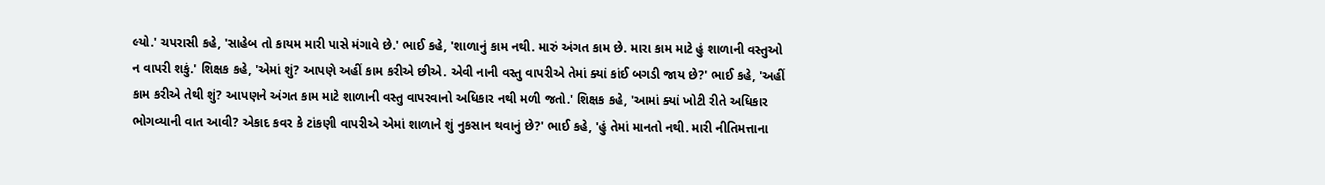લ્યો.' ચપરાસી કહે, 'સાહેબ તો કાયમ મારી પાસે મંગાવે છે.' ભાઈ કહે, 'શાળાનું કામ નથી. મારું અંગત કામ છે. મારા કામ માટે હું શાળાની વસ્તુઓ ન વાપરી શકું.' શિક્ષક કહે, 'એમાં શું? આપણે અહીં કામ કરીએ છીએ. એવી નાની વસ્તુ વાપરીએ તેમાં ક્યાં કાંઈ બગડી જાય છે?' ભાઈ કહે, 'અહીં કામ કરીએ તેથી શું? આપણને અંગત કામ માટે શાળાની વસ્તુ વાપરવાનો અધિકાર નથી મળી જતો.' શિક્ષક કહે, 'આમાં ક્યાં ખોટી રીતે અધિકાર ભોગવ્યાની વાત આવી? એકાદ કવર કે ટાંકણી વાપરીએ એમાં શાળાને શું નુકસાન થવાનું છે?' ભાઈ કહે, 'હું તેમાં માનતો નથી. મારી નીતિમત્તાના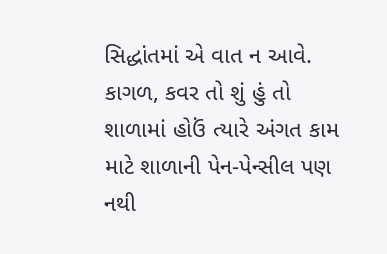સિદ્ધાંતમાં એ વાત ન આવે. કાગળ, કવર તો શું હું તો શાળામાં હોઉં ત્યારે અંગત કામ માટે શાળાની પેન-પેન્સીલ પણ નથી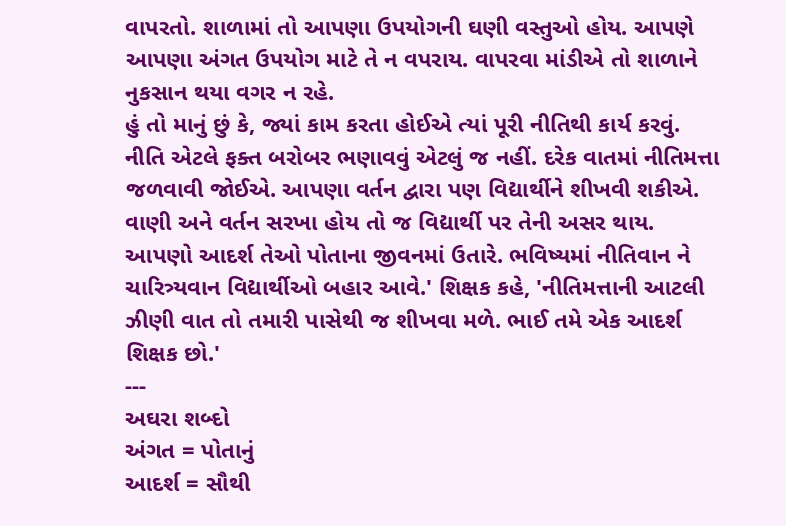વાપરતો. શાળામાં તો આપણા ઉપયોગની ઘણી વસ્તુઓ હોય. આપણે આપણા અંગત ઉપયોગ માટે તે ન વપરાય. વાપરવા માંડીએ તો શાળાને નુકસાન થયા વગર ન રહે.
હું તો માનું છું કે, જ્યાં કામ કરતા હોઈએ ત્યાં પૂરી નીતિથી કાર્ય કરવું. નીતિ એટલે ફક્ત બરોબર ભણાવવું એટલું જ નહીં. દરેક વાતમાં નીતિમત્તા જળવાવી જોઈએ. આપણા વર્તન દ્વારા પણ વિદ્યાર્થીને શીખવી શકીએ. વાણી અને વર્તન સરખા હોય તો જ વિદ્યાર્થી પર તેની અસર થાય. આપણો આદર્શ તેઓ પોતાના જીવનમાં ઉતારે. ભવિષ્યમાં નીતિવાન ને ચારિત્ર્યવાન વિદ્યાર્થીઓ બહાર આવે.' શિક્ષક કહે, 'નીતિમત્તાની આટલી ઝીણી વાત તો તમારી પાસેથી જ શીખવા મળે. ભાઈ તમે એક આદર્શ શિક્ષક છો.'
---
અઘરા શબ્દો
અંગત = પોતાનું
આદર્શ = સૌથી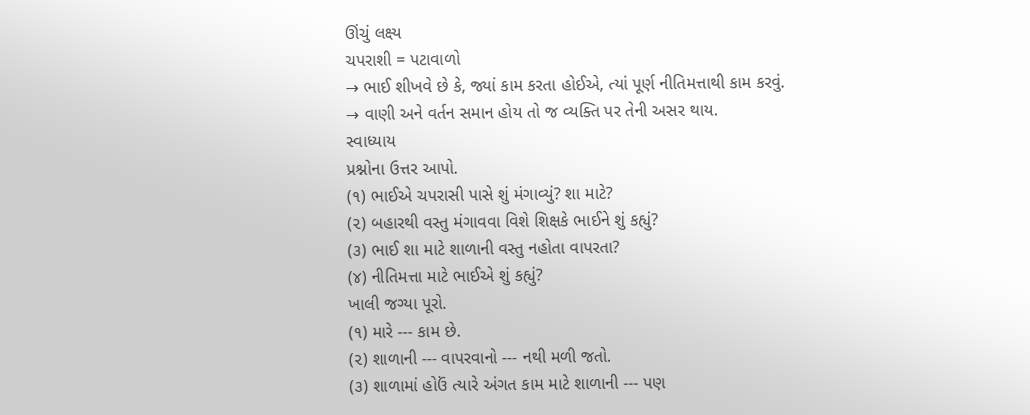ઊંચું લક્ષ્ય
ચપરાશી = પટાવાળો
→ ભાઈ શીખવે છે કે, જ્યાં કામ કરતા હોઈએ, ત્યાં પૂર્ણ નીતિમત્તાથી કામ કરવું.
→ વાણી અને વર્તન સમાન હોય તો જ વ્યક્તિ પર તેની અસર થાય.
સ્વાધ્યાય
પ્રશ્નોના ઉત્તર આપો.
(૧) ભાઈએ ચપરાસી પાસે શું મંગાવ્યું? શા માટે?
(૨) બહારથી વસ્તુ મંગાવવા વિશે શિક્ષકે ભાઈને શું કહ્યું?
(૩) ભાઈ શા માટે શાળાની વસ્તુ નહોતા વાપરતા?
(૪) નીતિમત્તા માટે ભાઈએ શું કહ્યું?
ખાલી જગ્યા પૂરો.
(૧) મારે --- કામ છે.
(૨) શાળાની --- વાપરવાનો --- નથી મળી જતો.
(૩) શાળામાં હોઉં ત્યારે અંગત કામ માટે શાળાની --- પણ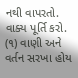નથી વાપરતો.
વાક્ય પૂર્તિ કરો.
(૧) વાણી અને વર્તન સરખા હોય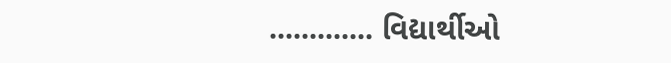............. વિદ્યાર્થીઓ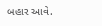બહાર આવે.